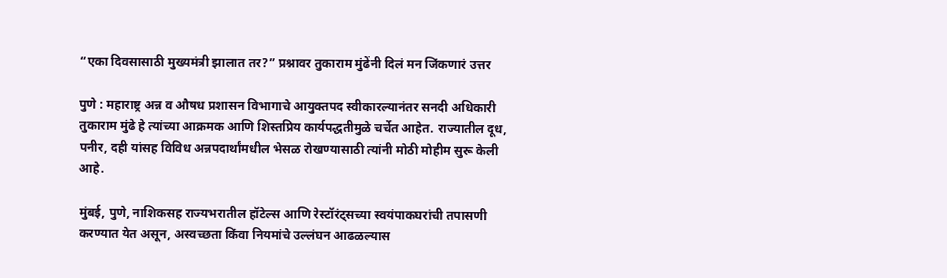“एका दिवसासाठी मुख्यमंत्री झालात तर?” प्रश्नावर तुकाराम मुंढेंनी दिलं मन जिंकणारं उत्तर

पुणे : महाराष्ट्र अन्न व औषध प्रशासन विभागाचे आयुक्तपद स्वीकारल्यानंतर सनदी अधिकारी तुकाराम मुंढे हे त्यांच्या आक्रमक आणि शिस्तप्रिय कार्यपद्धतीमुळे चर्चेत आहेत. राज्यातील दूध, पनीर, दही यांसह विविध अन्नपदार्थांमधील भेसळ रोखण्यासाठी त्यांनी मोठी मोहीम सुरू केली आहे.

मुंबई, पुणे, नाशिकसह राज्यभरातील हॉटेल्स आणि रेस्टॉरंट्सच्या स्वयंपाकघरांची तपासणी करण्यात येत असून, अस्वच्छता किंवा नियमांचे उल्लंघन आढळल्यास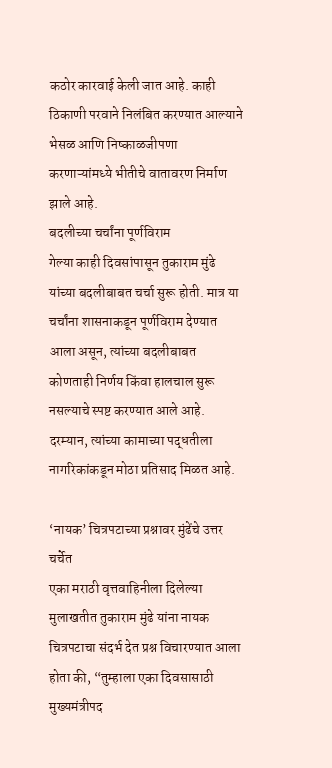कठोर कारवाई केली जात आहे. काही ठिकाणी परवाने निलंबित करण्यात आल्याने भेसळ आणि निष्काळजीपणा करणाऱ्यांमध्ये भीतीचे वातावरण निर्माण झाले आहे.
बदलीच्या चर्चांना पूर्णविराम
गेल्या काही दिवसांपासून तुकाराम मुंढे यांच्या बदलीबाबत चर्चा सुरू होती. मात्र या चर्चांना शासनाकडून पूर्णविराम देण्यात आला असून, त्यांच्या बदलीबाबत कोणताही निर्णय किंवा हालचाल सुरू नसल्याचे स्पष्ट करण्यात आले आहे. दरम्यान, त्यांच्या कामाच्या पद्धतीला नागरिकांकडून मोठा प्रतिसाद मिळत आहे.

‘नायक’ चित्रपटाच्या प्रश्नावर मुंढेंचे उत्तर चर्चेत
एका मराठी वृत्तवाहिनीला दिलेल्या मुलाखतीत तुकाराम मुंढे यांना नायक चित्रपटाचा संदर्भ देत प्रश्न विचारण्यात आला होता की, “तुम्हाला एका दिवसासाठी मुख्यमंत्रीपद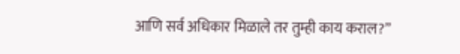आणि सर्व अधिकार मिळाले तर तुम्ही काय कराल?”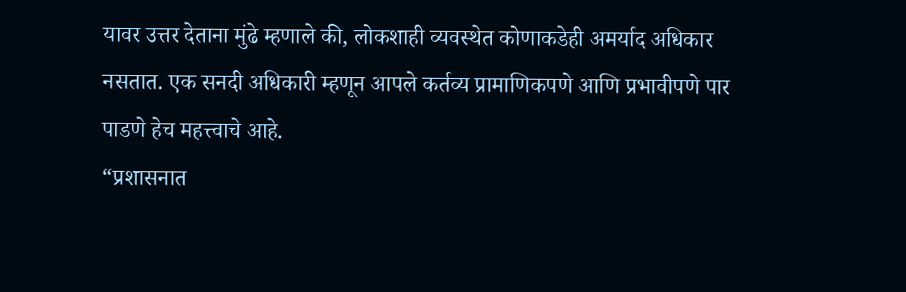यावर उत्तर देताना मुंढे म्हणाले की, लोकशाही व्यवस्थेत कोणाकडेही अमर्याद अधिकार नसतात. एक सनदी अधिकारी म्हणून आपले कर्तव्य प्रामाणिकपणे आणि प्रभावीपणे पार पाडणे हेच महत्त्वाचे आहे.
“प्रशासनात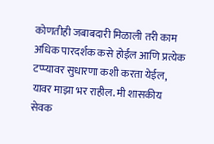कोणतीही जबाबदारी मिळाली तरी काम अधिक पारदर्शक कसे होईल आणि प्रत्येक टप्प्यावर सुधारणा कशी करता येईल, यावर माझा भर राहील. मी शासकीय सेवक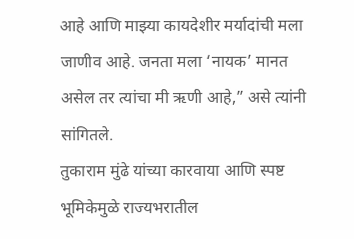आहे आणि माझ्या कायदेशीर मर्यादांची मला जाणीव आहे. जनता मला ‘नायक’ मानत असेल तर त्यांचा मी ऋणी आहे,” असे त्यांनी सांगितले.
तुकाराम मुंढे यांच्या कारवाया आणि स्पष्ट भूमिकेमुळे राज्यभरातील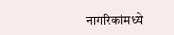नागरिकांमध्ये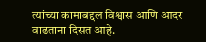त्यांच्या कामाबद्दल विश्वास आणि आदर वाढताना दिसत आहे.